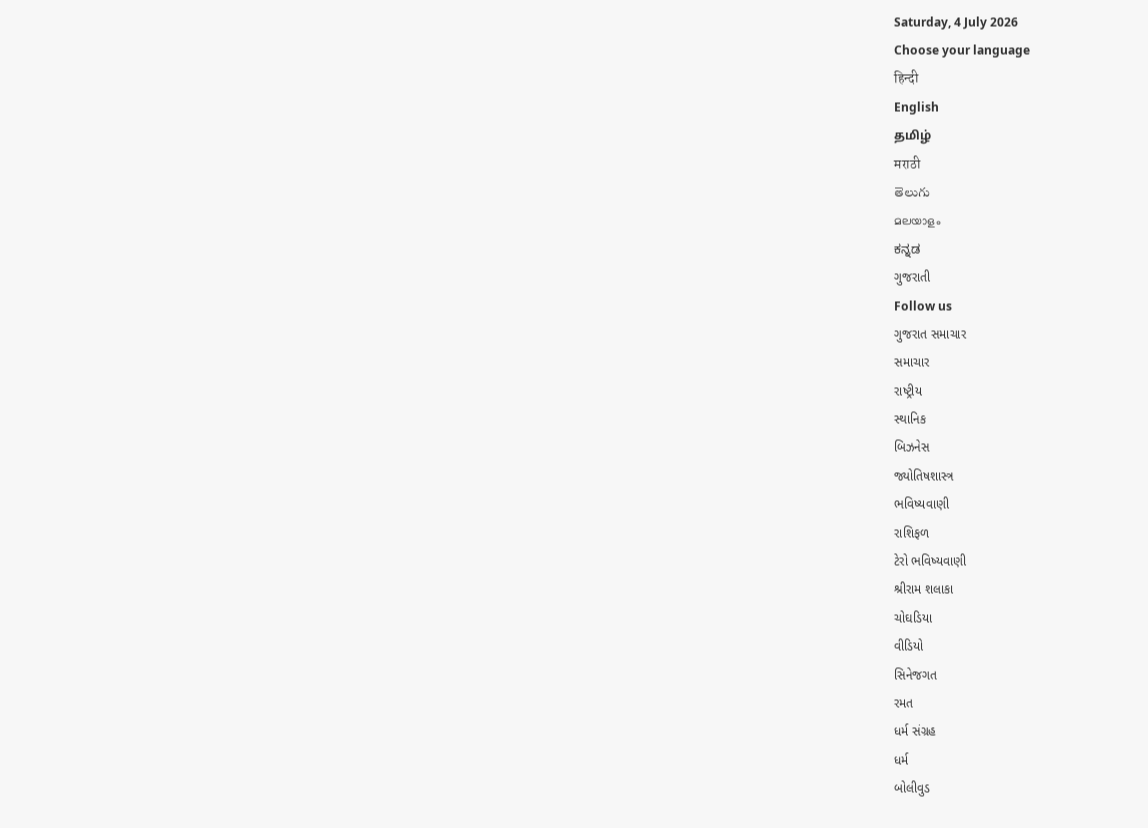Saturday, 4 July 2026
Choose your language
हिन्दी
English
தமிழ்
मराठी
తెలుగు
മലയാളം
ಕನ್ನಡ
ગુજરાતી
Follow us
ગુજરાત સમાચાર
સમાચાર
રાષ્ટ્રીય
સ્થાનિક
બિઝનેસ
જ્યોતિષશાસ્ત્ર
ભવિષ્યવાણી
રાશિફળ
ટેરો ભવિષ્યવાણી
શ્રીરામ શલાકા
ચોઘડિયા
વીડિયો
સિનેજગત
રમત
ધર્મ સંગ્રહ
ધર્મ
બોલીવુડ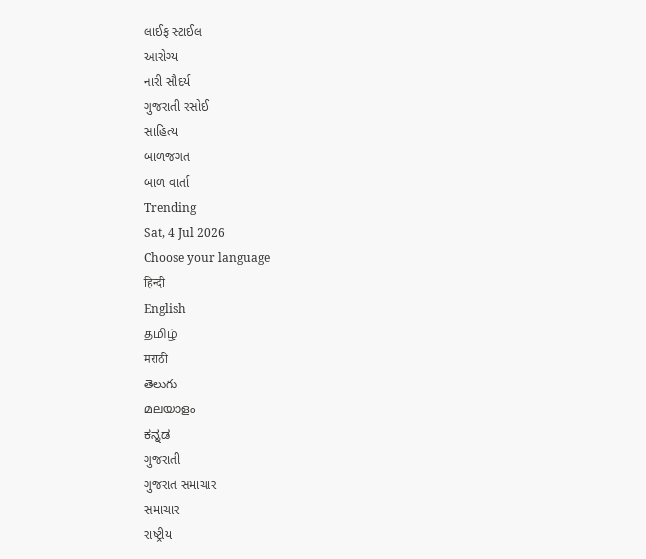લાઈફ સ્ટાઈલ
આરોગ્ય
નારી સૌદર્ય
ગુજરાતી રસોઈ
સાહિત્ય
બાળજગત
બાળ વાર્તા
Trending
Sat, 4 Jul 2026
Choose your language
हिन्दी
English
தமிழ்
मराठी
తెలుగు
മലയാളം
ಕನ್ನಡ
ગુજરાતી
ગુજરાત સમાચાર
સમાચાર
રાષ્ટ્રીય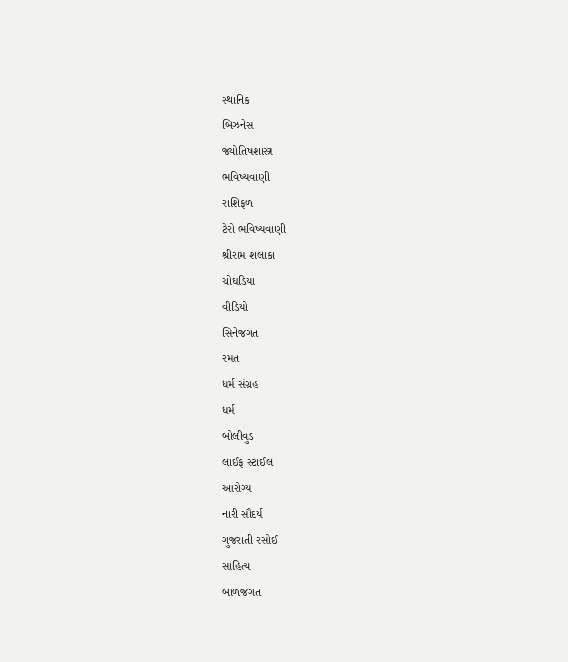સ્થાનિક
બિઝનેસ
જ્યોતિષશાસ્ત્ર
ભવિષ્યવાણી
રાશિફળ
ટેરો ભવિષ્યવાણી
શ્રીરામ શલાકા
ચોઘડિયા
વીડિયો
સિનેજગત
રમત
ધર્મ સંગ્રહ
ધર્મ
બોલીવુડ
લાઈફ સ્ટાઈલ
આરોગ્ય
નારી સૌદર્ય
ગુજરાતી રસોઈ
સાહિત્ય
બાળજગત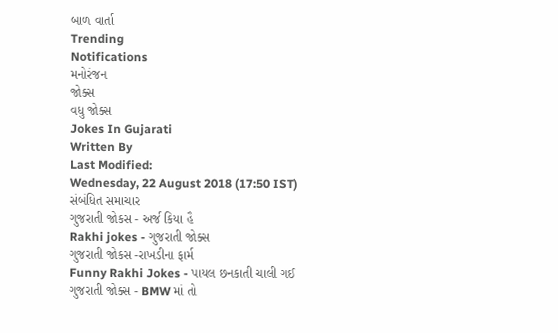બાળ વાર્તા
Trending
Notifications
મનોરંજન
જોક્સ
વધુ જોક્સ
Jokes In Gujarati
Written By
Last Modified:
Wednesday, 22 August 2018 (17:50 IST)
સંબંધિત સમાચાર
ગુજરાતી જોકસ - અર્જ કિયા હૈ
Rakhi jokes - ગુજરાતી જોક્સ
ગુજરાતી જોકસ -રાખડીના ફાર્મ
Funny Rakhi Jokes - પાયલ છનકાતી ચાલી ગઈ
ગુજરાતી જોક્સ - BMW માં તો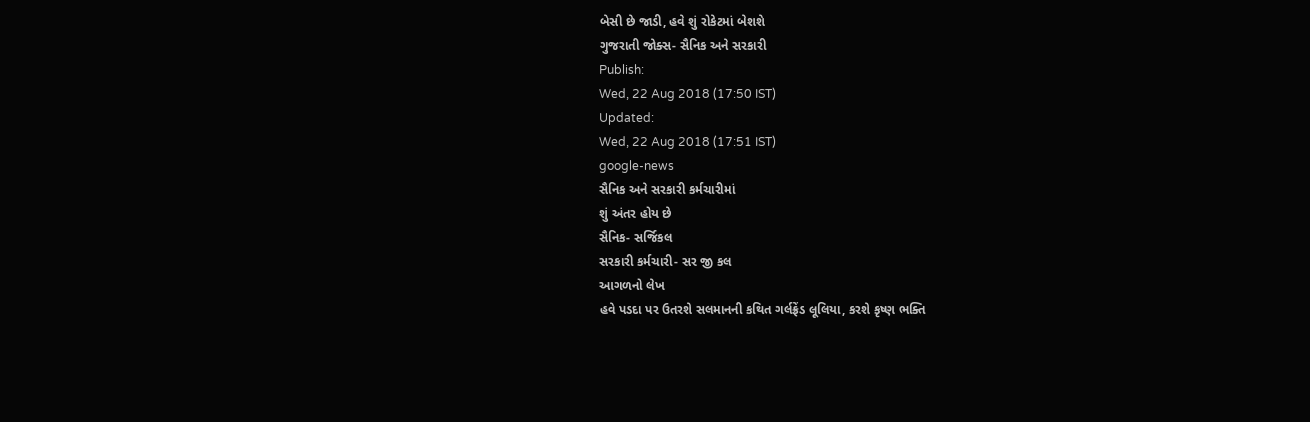બેસી છે જાડી, હવે શું રોકેટમાં બેશશે
ગુજરાતી જોક્સ- સૈનિક અને સરકારી
Publish:
Wed, 22 Aug 2018 (17:50 IST)
Updated:
Wed, 22 Aug 2018 (17:51 IST)
google-news
સૈનિક અને સરકારી કર્મચારીમાં
શું અંતર હોય છે
સૈનિક- સર્જિકલ
સરકારી કર્મચારી- સર જી કલ
આગળનો લેખ
હવે પડદા પર ઉતરશે સલમાનની કથિત ગર્લફ્રેંડ લૂલિયા, કરશે કૃષ્ણ ભક્તિ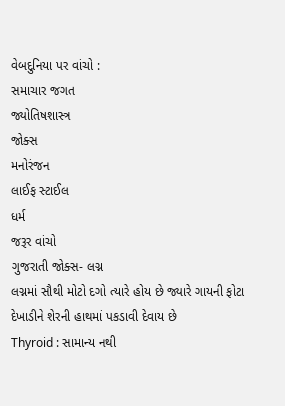વેબદુનિયા પર વાંચો :
સમાચાર જગત
જ્યોતિષશાસ્ત્ર
જોક્સ
મનોરંજન
લાઈફ સ્ટાઈલ
ધર્મ
જરૂર વાંચો
ગુજરાતી જોક્સ- લગ્ન
લગ્નમાં સૌથી મોટો દગો ત્યારે હોય છે જ્યારે ગાયની ફોટા દેખાડીને શેરની હાથમાં પકડાવી દેવાય છે
Thyroid : સામાન્ય નથી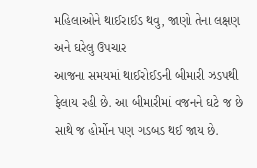મહિલાઓને થાઈરાઈડ થવુ, જાણો તેના લક્ષણ અને ઘરેલુ ઉપચાર
આજના સમયમાં થાઈરોઈડની બીમારી ઝડપથી ફેલાય રહી છે. આ બીમારીમાં વજનને ઘટે જ છે સાથે જ હોર્મોન પણ ગડબડ થઈ જાય છે.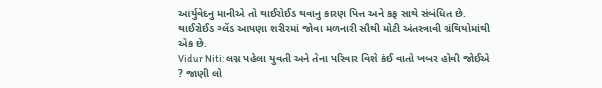આર્યુવેદનુ માનીએ તો થાઈરોઈડ થવાનુ કારણ પિત્ત અને કફ સાથે સંબંધિત છે. થાઈરોઈડ ગ્લેંડ આપણા શરીરમાં જોવા મળનારી સૌથી મોટી અંતસ્ત્રાવી ગ્રંથિયોમાંથી એક છે.
Vidur Niti: લગ્ન પહેલા યુવતી અને તેના પરિવાર વિશે કંઈ વાતો ખબર હોવી જોઈએ ? જાણી લો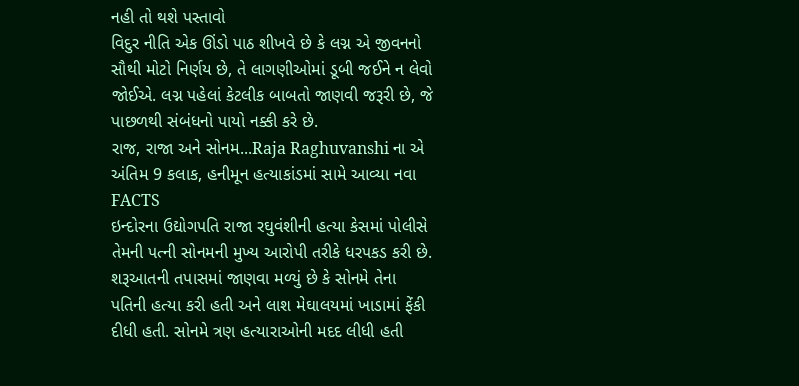નહી તો થશે પસ્તાવો
વિદુર નીતિ એક ઊંડો પાઠ શીખવે છે કે લગ્ન એ જીવનનો સૌથી મોટો નિર્ણય છે, તે લાગણીઓમાં ડૂબી જઈને ન લેવો જોઈએ. લગ્ન પહેલાં કેટલીક બાબતો જાણવી જરૂરી છે, જે પાછળથી સંબંધનો પાયો નક્કી કરે છે.
રાજ, રાજા અને સોનમ...Raja Raghuvanshi ના એ અંતિમ 9 કલાક, હનીમૂન હત્યાકાંડમાં સામે આવ્યા નવા FACTS
ઇન્દોરના ઉદ્યોગપતિ રાજા રઘુવંશીની હત્યા કેસમાં પોલીસે તેમની પત્ની સોનમની મુખ્ય આરોપી તરીકે ધરપકડ કરી છે. શરૂઆતની તપાસમાં જાણવા મળ્યું છે કે સોનમે તેના પતિની હત્યા કરી હતી અને લાશ મેઘાલયમાં ખાડામાં ફેંકી દીધી હતી. સોનમે ત્રણ હત્યારાઓની મદદ લીધી હતી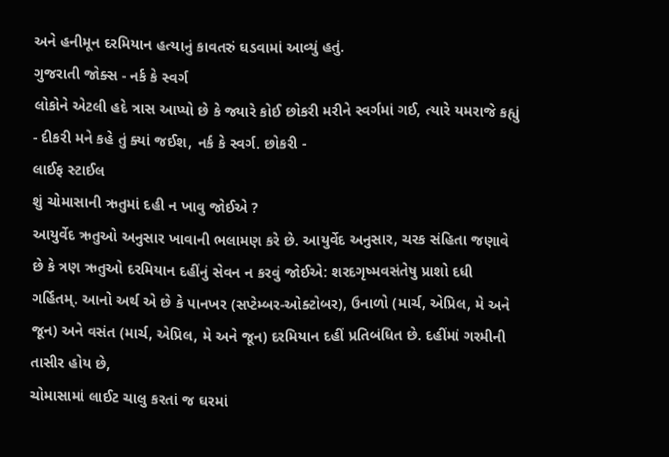અને હનીમૂન દરમિયાન હત્યાનું કાવતરું ઘડવામાં આવ્યું હતું.
ગુજરાતી જોક્સ - નર્ક કે સ્વર્ગ
લોકોને એટલી હદે ત્રાસ આપ્યો છે કે જ્યારે કોઈ છોકરી મરીને સ્વર્ગમાં ગઈ, ત્યારે યમરાજે કહ્યું - દીકરી મને કહે તું ક્યાં જઈશ, નર્ક કે સ્વર્ગ. છોકરી -
લાઈફ સ્ટાઈલ
શું ચોમાસાની ઋતુમાં દહી ન ખાવુ જોઈએ ?
આયુર્વેદ ઋતુઓ અનુસાર ખાવાની ભલામણ કરે છે. આયુર્વેદ અનુસાર, ચરક સંહિતા જણાવે છે કે ત્રણ ઋતુઓ દરમિયાન દહીંનું સેવન ન કરવું જોઈએ: શરદગૃષ્મવસંતેષુ પ્રાશો દધી ગર્હિતમ્. આનો અર્થ એ છે કે પાનખર (સપ્ટેમ્બર-ઓક્ટોબર), ઉનાળો (માર્ચ, એપ્રિલ, મે અને જૂન) અને વસંત (માર્ચ, એપ્રિલ, મે અને જૂન) દરમિયાન દહીં પ્રતિબંધિત છે. દહીંમાં ગરમીની તાસીર હોય છે,
ચોમાસામાં લાઈટ ચાલુ કરતાં જ ઘરમાં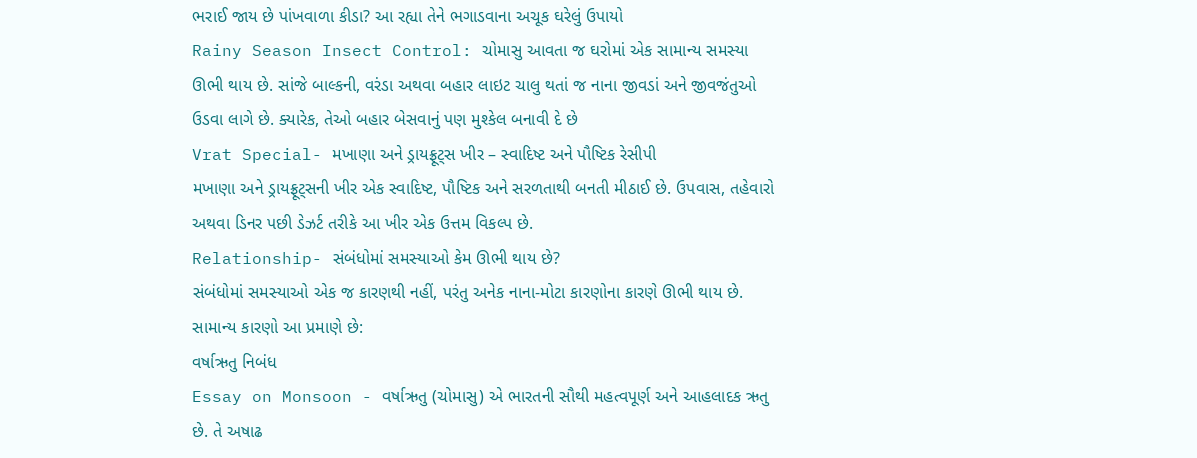ભરાઈ જાય છે પાંખવાળા કીડા? આ રહ્યા તેને ભગાડવાના અચૂક ઘરેલું ઉપાયો
Rainy Season Insect Control: ચોમાસુ આવતા જ ઘરોમાં એક સામાન્ય સમસ્યા ઊભી થાય છે. સાંજે બાલ્કની, વરંડા અથવા બહાર લાઇટ ચાલુ થતાં જ નાના જીવડાં અને જીવજંતુઓ ઉડવા લાગે છે. ક્યારેક, તેઓ બહાર બેસવાનું પણ મુશ્કેલ બનાવી દે છે
Vrat Special- મખાણા અને ડ્રાયફ્રૂટ્સ ખીર – સ્વાદિષ્ટ અને પૌષ્ટિક રેસીપી
મખાણા અને ડ્રાયફ્રૂટ્સની ખીર એક સ્વાદિષ્ટ, પૌષ્ટિક અને સરળતાથી બનતી મીઠાઈ છે. ઉપવાસ, તહેવારો અથવા ડિનર પછી ડેઝર્ટ તરીકે આ ખીર એક ઉત્તમ વિકલ્પ છે.
Relationship- સંબંધોમાં સમસ્યાઓ કેમ ઊભી થાય છે?
સંબંધોમાં સમસ્યાઓ એક જ કારણથી નહીં, પરંતુ અનેક નાના-મોટા કારણોના કારણે ઊભી થાય છે. સામાન્ય કારણો આ પ્રમાણે છે:
વર્ષાઋતુ નિબંધ
Essay on Monsoon - વર્ષાઋતુ (ચોમાસુ) એ ભારતની સૌથી મહત્વપૂર્ણ અને આહલાદક ઋતુ છે. તે અષાઢ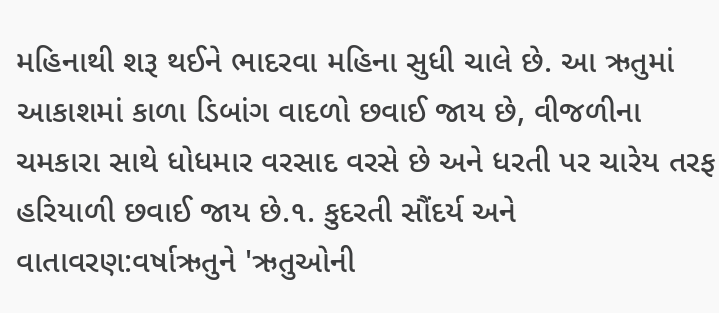મહિનાથી શરૂ થઈને ભાદરવા મહિના સુધી ચાલે છે. આ ઋતુમાં આકાશમાં કાળા ડિબાંગ વાદળો છવાઈ જાય છે, વીજળીના ચમકારા સાથે ધોધમાર વરસાદ વરસે છે અને ધરતી પર ચારેય તરફ હરિયાળી છવાઈ જાય છે.૧. કુદરતી સૌંદર્ય અને વાતાવરણ:વર્ષાઋતુને 'ઋતુઓની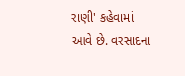રાણી' કહેવામાં આવે છે. વરસાદના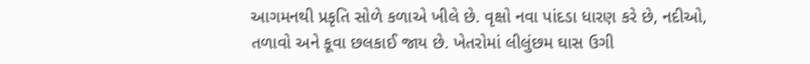આગમનથી પ્રકૃતિ સોળે કળાએ ખીલે છે. વૃક્ષો નવા પાંદડા ધારણ કરે છે, નદીઓ, તળાવો અને કૂવા છલકાઈ જાય છે. ખેતરોમાં લીલુંછમ ઘાસ ઉગી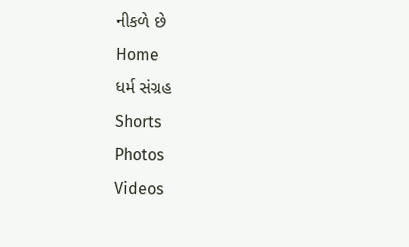નીકળે છે
Home
ધર્મ સંગ્રહ
Shorts
Photos
Videos